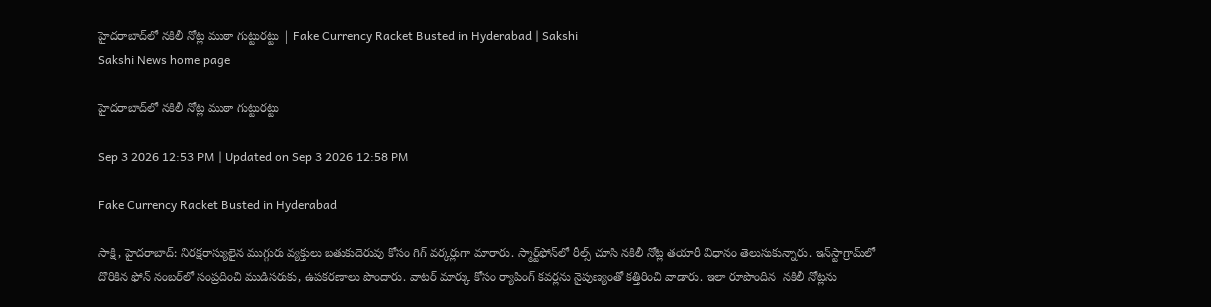హైదరాబాద్‌లో నకిలీ నోట్ల ముఠా గుట్టురట్టు | Fake Currency Racket Busted in Hyderabad | Sakshi
Sakshi News home page

హైదరాబాద్‌లో నకిలీ నోట్ల ముఠా గుట్టురట్టు

Sep 3 2026 12:53 PM | Updated on Sep 3 2026 12:58 PM

Fake Currency Racket Busted in Hyderabad

సాక్షి, హైదరాబాద్‌: నిరక్షరాస్యులైన ముగ్గురు వ్యక్తులు బతుకుదెరువు కోసం గిగ్‌ వర్కర్లుగా మారారు. స్మార్ట్‌ఫోన్‌లో రీల్స్‌ చూసి నకిలీ నోట్ల తయారీ విధానం తెలుసుకున్నారు. ఇన్‌స్టాగ్రామ్‌లో దొరికిన ఫోన్‌ నంబర్‌లో సంప్రదించి ముడిసరుకు, ఉపకరణాలు పొందారు. వాటర్‌ మార్కు కోసం ర్యాపింగ్‌ కవర్లను నైపుణ్యంతో కత్తిరించి వాడారు. ఇలా రూపొందిన  నకిలీ నోట్లను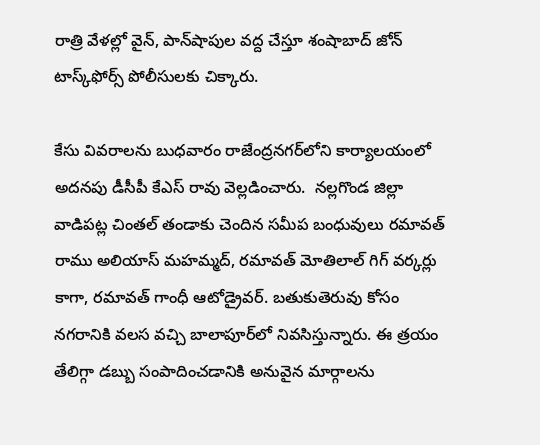రాత్రి వేళల్లో వైన్, పాన్‌షాపుల వద్ద చేస్తూ శంషాబాద్‌ జోన్‌ టాస్క్‌ఫోర్స్‌ పోలీసులకు చిక్కారు.

కేసు వివరాలను బుధవారం రాజేంద్రనగర్‌లోని కార్యాలయంలో అదనపు డీసీపీ కేఎస్‌ రావు వెల్లడించారు.  నల్లగొండ జిల్లా వాడిపట్ల చింతల్‌ తండాకు చెందిన సమీప బంధువులు రమావత్‌ రాము అలియాస్‌ మహమ్మద్, రమావత్‌ మోతిలాల్‌ గిగ్‌ వర్కర్లు కాగా, రమావత్‌ గాంధీ ఆటోడ్రైవర్‌. బతుకుతెరువు కోసం నగరానికి వలస వచ్చి బాలాపూర్‌లో నివసిస్తున్నారు. ఈ త్రయం తేలిగ్గా డబ్బు సంపాదించడానికి అనువైన మార్గాలను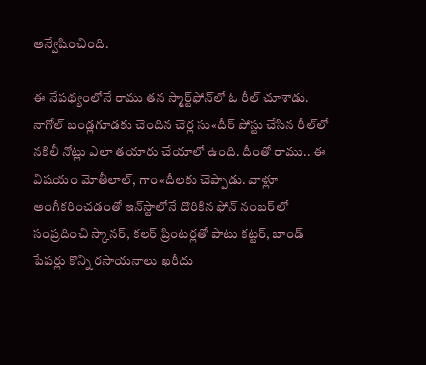అన్వేషించింది.

ఈ నేపథ్యంలోనే రాము తన స్మార్ట్‌ఫోన్‌లో ఓ రీల్‌ చూశాడు. నాగోల్‌ బండ్లగూడకు చెందిన చెర్ల సు«దీర్‌ పోస్టు చేసిన రీల్‌లో నకిలీ నోట్లు ఎలా తయారు చేయాలో ఉంది. దీంతో రాము.. ఈ విషయం మోతీలాల్, గాం«దీలకు చెప్పాడు. వాళ్లూ అంగీకరించడంతో ఇన్‌స్టాలోనే దొరికిన ఫోన్‌ నంబర్‌లో సంప్రదించి స్కానర్, కలర్‌ ప్రింటర్లతో పాటు కట్టర్, బాండ్‌ పేపర్లు కొన్ని రసాయనాలు ఖరీదు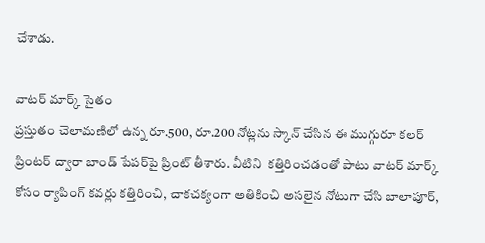చేశాడు.

వాటర్‌ మార్క్‌ సైతం
ప్రస్తుతం చెలామణిలో ఉన్న రూ.500, రూ.200 నోట్లను స్కాన్‌ చేసిన ఈ ముగ్గురూ కలర్‌ ప్రింటర్‌ ద్వారా బాండ్‌ పేపర్‌పై ప్రింట్‌ తీశారు. వీటిని  కత్తిరించడంతో పాటు వాటర్‌ మార్క్‌ కోసం ర్యాపింగ్‌ కవర్లు కత్తిరించి, చాకచక్యంగా అతికించి అసలైన నోటుగా చేసి బాలాపూర్,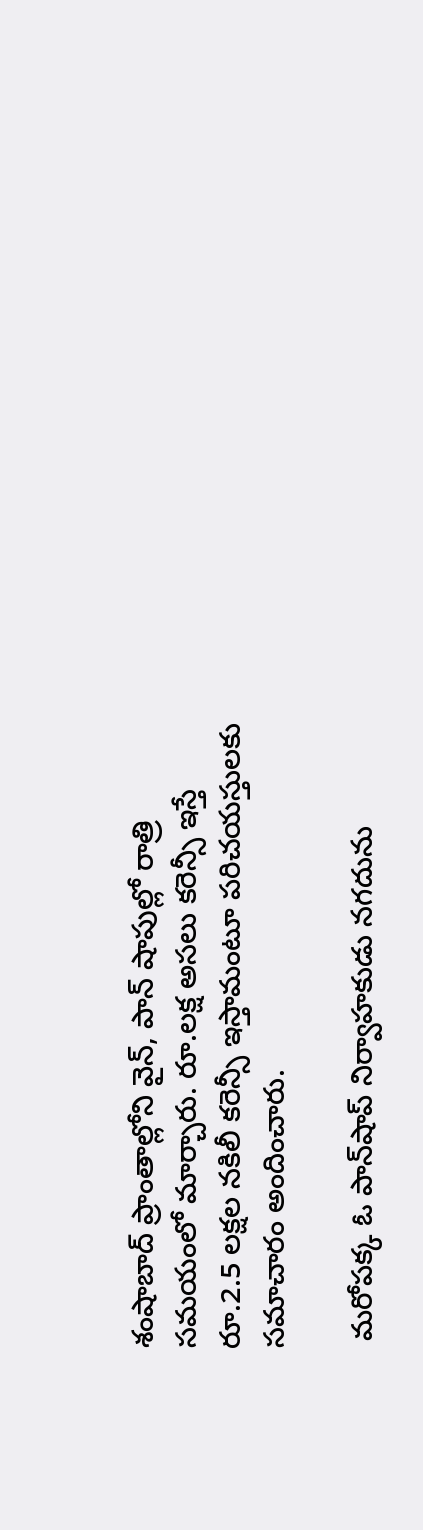శంషాబాద్‌ ప్రాంతాల్లోని వైన్, పాన్‌ షాపుల్లో రాత్రి సమయంలో మార్చారు. రూ.లక్ష అసలు కరెన్సీ ఇస్తే రూ.2.5 లక్షల నకిలీ కరెన్సీ ఇస్తామంటూ పరిచయస్తులకు సమాచారం అందించారు.

 మరోపక్క ఓ పాన్‌షాప్‌ నిర్వాహకుడు నగదును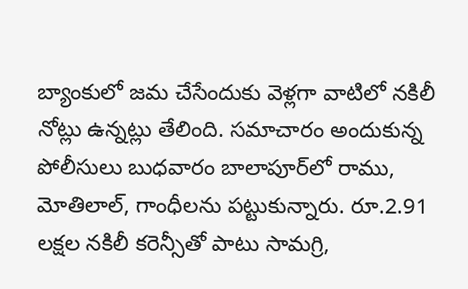బ్యాంకులో జమ చేసేందుకు వెళ్లగా వాటిలో నకిలీ నోట్లు ఉన్నట్లు తేలింది. సమాచారం అందుకున్న పోలీసులు బుధవారం బాలాపూర్‌లో రాము, మోతిలాల్, గాంధీలను పట్టుకున్నారు. రూ.2.91 లక్షల నకిలీ కరెన్సీతో పాటు సామగ్రి,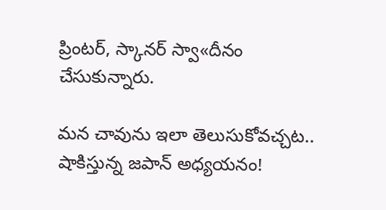ప్రింటర్, స్కానర్‌ స్వా«దీనం చేసుకున్నారు.

మన చావును ఇలా తెలుసుకోవచ్చట.. షాకిస్తున్న జపాన్ అధ్యయనం!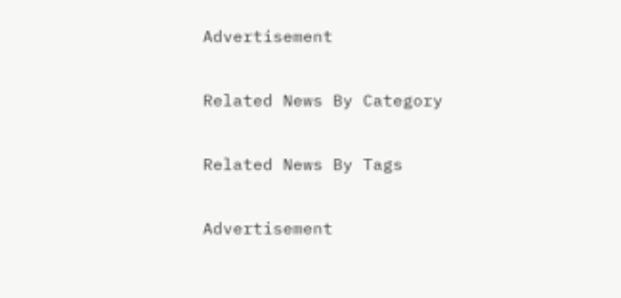Advertisement

Related News By Category

Related News By Tags

Advertisement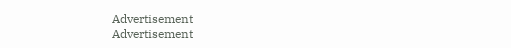Advertisement
Advertisement